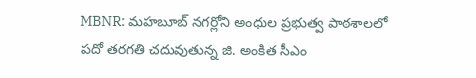MBNR: మహబూబ్ నగర్లోని అంధుల ప్రభుత్వ పాఠశాలలో పదో తరగతి చదువుతున్న జి. అంకిత సీఎం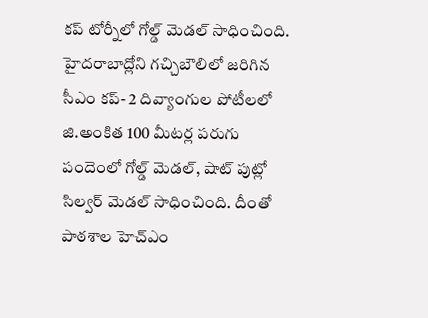కప్ టోర్నీలో గోల్డ్ మెడల్ సాధించింది. హైదరాబాద్లోని గచ్చిబౌలిలో జరిగిన సీఎం కప్- 2 దివ్యాంగుల పోటీలలో జి.అంకిత 100 మీటర్ల పరుగు పందెంలో గోల్డ్ మెడల్, షాట్ పుట్లో సిల్వర్ మెడల్ సాధించింది. దీంతో పాఠశాల హెచ్ఎం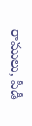రాములు, పీడీ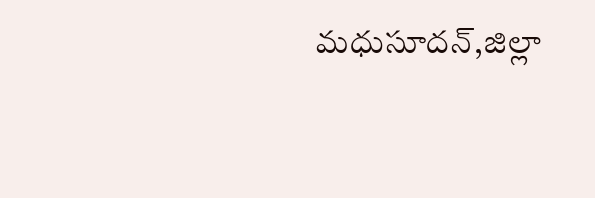మధుసూదన్,జిల్లా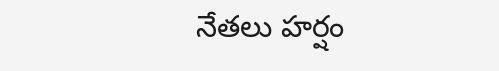నేతలు హర్షం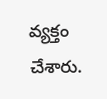వ్యక్తం చేశారు.